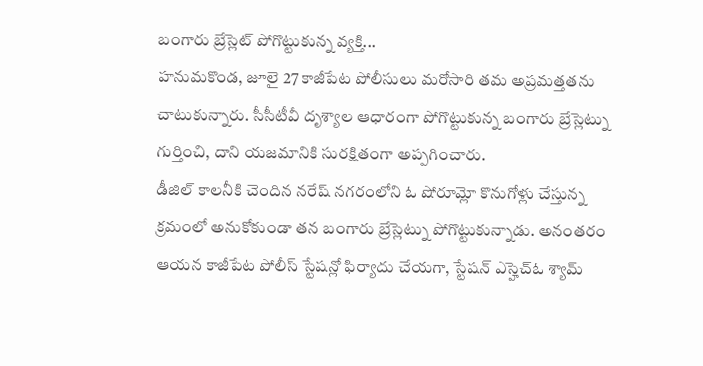బంగారు బ్రేస్లెట్ పోగొట్టుకున్న వ్యక్తి...
హనుమకొండ, జూలై 27 కాజీపేట పోలీసులు మరోసారి తమ అప్రమత్తతను చాటుకున్నారు. సీసీటీవీ దృశ్యాల ఆధారంగా పోగొట్టుకున్న బంగారు బ్రేస్లెట్ను గుర్తించి, దాని యజమానికి సురక్షితంగా అప్పగించారు.
డీజిల్ కాలనీకి చెందిన నరేష్ నగరంలోని ఓ షోరూమ్లో కొనుగోళ్లు చేస్తున్న క్రమంలో అనుకోకుండా తన బంగారు బ్రేస్లెట్ను పోగొట్టుకున్నాడు. అనంతరం ఆయన కాజీపేట పోలీస్ స్టేషన్లో ఫిర్యాదు చేయగా, స్టేషన్ ఎస్హెచ్ఓ శ్యామ్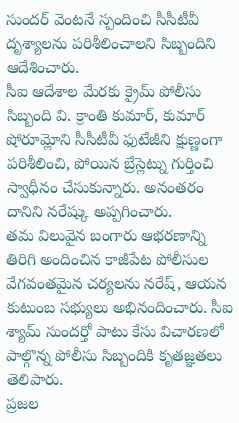సుందర్ వెంటనే స్పందించి సీసీటీవీ దృశ్యాలను పరిశీలించాలని సిబ్బందిని ఆదేశించారు.
సీఐ ఆదేశాల మేరకు క్రైమ్ పోలీసు సిబ్బంది వి. క్రాంతి కుమార్, కుమార్ షోరూమ్లోని సీసీటీవీ ఫుటేజీని క్షుణ్ణంగా పరిశీలించి, పోయిన బ్రేస్లెట్ను గుర్తించి స్వాధీనం చేసుకున్నారు. అనంతరం దానిని నరేష్కు అప్పగించారు.
తమ విలువైన బంగారు ఆభరణాన్ని తిరిగి అందించిన కాజీపేట పోలీసుల వేగవంతమైన చర్యలను నరేష్, ఆయన కుటుంబ సభ్యులు అభినందించారు. సీఐ శ్యామ్ సుందర్తో పాటు కేసు విచారణలో పాల్గొన్న పోలీసు సిబ్బందికి కృతజ్ఞతలు తెలిపారు.
ప్రజల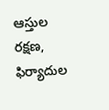ఆస్తుల రక్షణ, ఫిర్యాదుల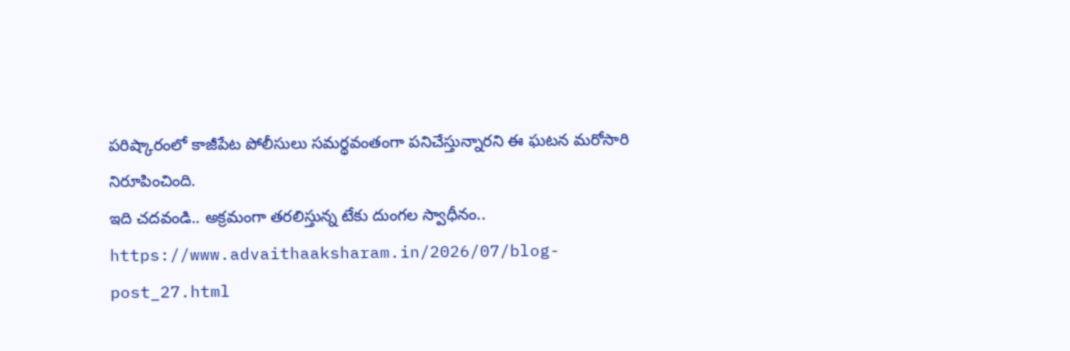పరిష్కారంలో కాజీపేట పోలీసులు సమర్థవంతంగా పనిచేస్తున్నారని ఈ ఘటన మరోసారి నిరూపించింది.
ఇది చదవండి.. అక్రమంగా తరలిస్తున్న టేకు దుంగల స్వాధీనం..
https://www.advaithaaksharam.in/2026/07/blog-post_27.html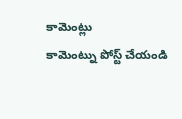కామెంట్లు
కామెంట్ను పోస్ట్ చేయండి